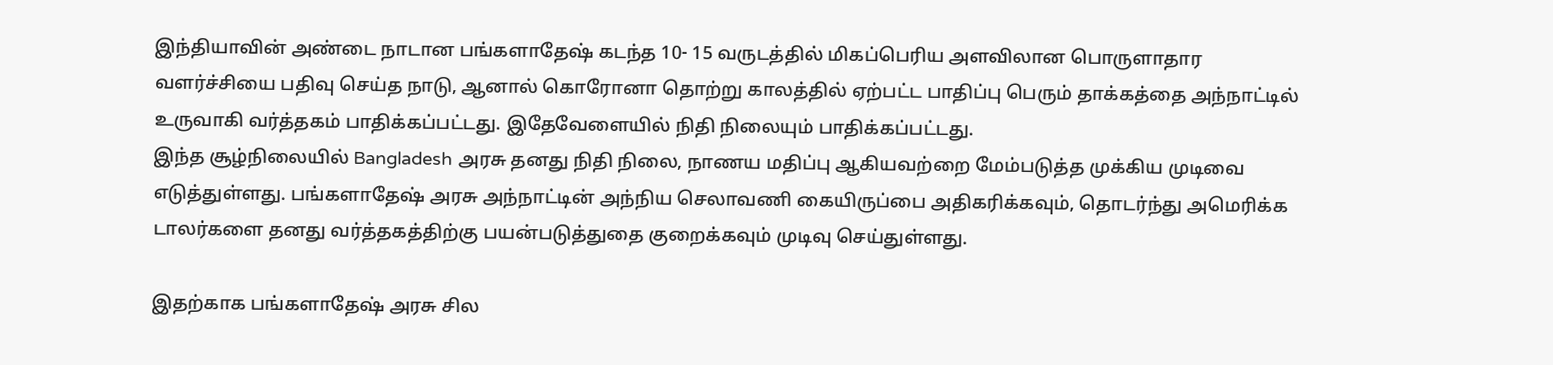இந்தியாவின் அண்டை நாடான பங்களாதேஷ் கடந்த 10- 15 வருடத்தில் மிகப்பெரிய அளவிலான பொருளாதார வளர்ச்சியை பதிவு செய்த நாடு, ஆனால் கொரோனா தொற்று காலத்தில் ஏற்பட்ட பாதிப்பு பெரும் தாக்கத்தை அந்நாட்டில் உருவாகி வர்த்தகம் பாதிக்கப்பட்டது. இதேவேளையில் நிதி நிலையும் பாதிக்கப்பட்டது.
இந்த சூழ்நிலையில் Bangladesh அரசு தனது நிதி நிலை, நாணய மதிப்பு ஆகியவற்றை மேம்படுத்த முக்கிய முடிவை எடுத்துள்ளது. பங்களாதேஷ் அரசு அந்நாட்டின் அந்நிய செலாவணி கையிருப்பை அதிகரிக்கவும், தொடர்ந்து அமெரிக்க டாலர்களை தனது வர்த்தகத்திற்கு பயன்படுத்துதை குறைக்கவும் முடிவு செய்துள்ளது.

இதற்காக பங்களாதேஷ் அரசு சில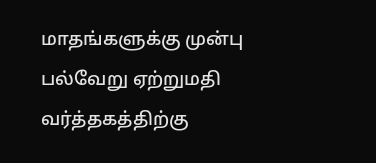மாதங்களுக்கு முன்பு பல்வேறு ஏற்றுமதி வர்த்தகத்திற்கு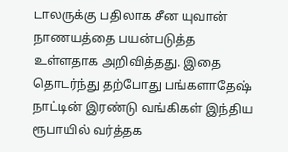டாலருக்கு பதிலாக சீன யுவான் நாணயத்தை பயன்படுத்த உள்ளதாக அறிவித்தது. இதை தொடர்ந்து தற்போது பங்களாதேஷ் நாட்டின் இரண்டு வங்கிகள் இந்திய ரூபாயில் வர்த்தக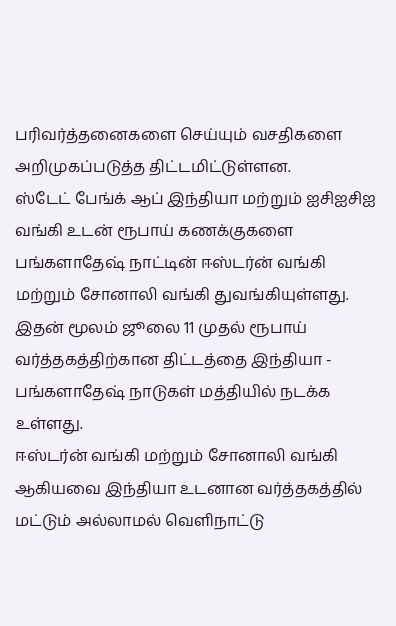பரிவர்த்தனைகளை செய்யும் வசதிகளை அறிமுகப்படுத்த திட்டமிட்டுள்ளன.
ஸ்டேட் பேங்க் ஆப் இந்தியா மற்றும் ஐசிஐசிஐ வங்கி உடன் ரூபாய் கணக்குகளை பங்களாதேஷ் நாட்டின் ஈஸ்டர்ன் வங்கி மற்றும் சோனாலி வங்கி துவங்கியுள்ளது. இதன் மூலம் ஜூலை 11 முதல் ரூபாய் வர்த்தகத்திற்கான திட்டத்தை இந்தியா - பங்களாதேஷ் நாடுகள் மத்தியில் நடக்க உள்ளது.
ஈஸ்டர்ன் வங்கி மற்றும் சோனாலி வங்கி ஆகியவை இந்தியா உடனான வர்த்தகத்தில் மட்டும் அல்லாமல் வெளிநாட்டு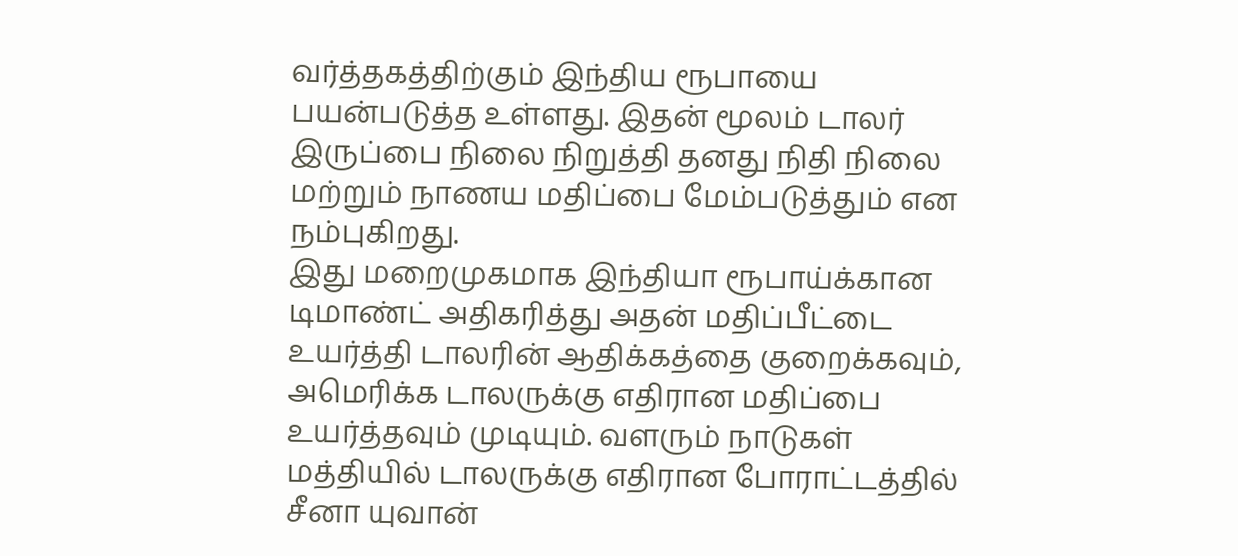வர்த்தகத்திற்கும் இந்திய ரூபாயை பயன்படுத்த உள்ளது. இதன் மூலம் டாலர் இருப்பை நிலை நிறுத்தி தனது நிதி நிலை மற்றும் நாணய மதிப்பை மேம்படுத்தும் என நம்புகிறது.
இது மறைமுகமாக இந்தியா ரூபாய்க்கான டிமாண்ட் அதிகரித்து அதன் மதிப்பீட்டை உயர்த்தி டாலரின் ஆதிக்கத்தை குறைக்கவும், அமெரிக்க டாலருக்கு எதிரான மதிப்பை உயர்த்தவும் முடியும். வளரும் நாடுகள் மத்தியில் டாலருக்கு எதிரான போராட்டத்தில் சீனா யுவான்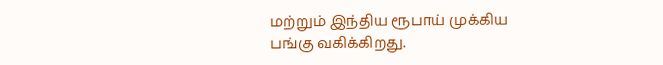மற்றும் இந்திய ரூபாய் முக்கிய பங்கு வகிக்கிறது.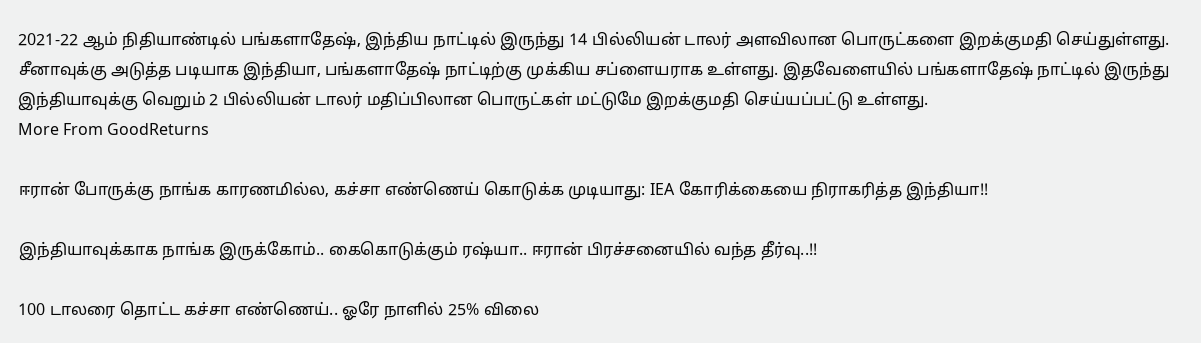2021-22 ஆம் நிதியாண்டில் பங்களாதேஷ், இந்திய நாட்டில் இருந்து 14 பில்லியன் டாலர் அளவிலான பொருட்களை இறக்குமதி செய்துள்ளது. சீனாவுக்கு அடுத்த படியாக இந்தியா, பங்களாதேஷ் நாட்டிற்கு முக்கிய சப்ளையராக உள்ளது. இதவேளையில் பங்களாதேஷ் நாட்டில் இருந்து இந்தியாவுக்கு வெறும் 2 பில்லியன் டாலர் மதிப்பிலான பொருட்கள் மட்டுமே இறக்குமதி செய்யப்பட்டு உள்ளது.
More From GoodReturns

ஈரான் போருக்கு நாங்க காரணமில்ல, கச்சா எண்ணெய் கொடுக்க முடியாது: IEA கோரிக்கையை நிராகரித்த இந்தியா!!

இந்தியாவுக்காக நாங்க இருக்கோம்.. கைகொடுக்கும் ரஷ்யா.. ஈரான் பிரச்சனையில் வந்த தீர்வு..!!

100 டாலரை தொட்ட கச்சா எண்ணெய்.. ஓரே நாளில் 25% விலை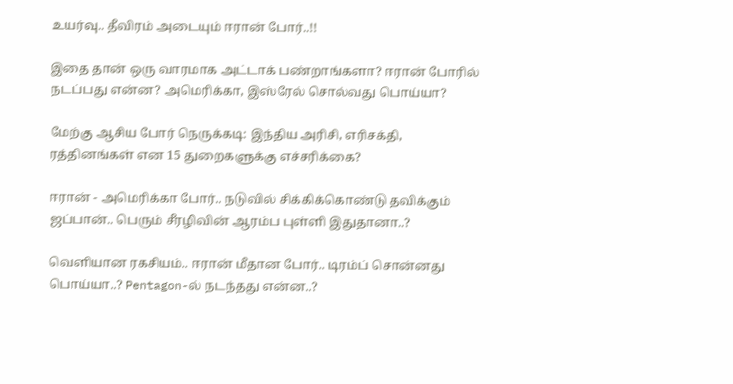உயர்வு.. தீவிரம் அடையும் ஈரான் போர்..!!

இதை தான் ஒரு வாரமாக அட்டாக் பண்றாங்களா? ஈரான் போரில் நடப்பது என்ன? அமெரிக்கா, இஸ்ரேல் சொல்வது பொய்யா?

மேற்கு ஆசிய போர் நெருக்கடி: இந்திய அரிசி, எரிசக்தி, ரத்தினங்கள் என 15 துறைகளுக்கு எச்சரிக்கை?

ஈரான் - அமெரிக்கா போர்.. நடுவில் சிக்கிக்கொண்டு தவிக்கும் ஜப்பான்.. பெரும் சீரழிவின் ஆரம்ப புள்ளி இதுதானா..?

வெளியான ரகசியம்.. ஈரான் மீதான போர்.. டிரம்ப் சொன்னது பொய்யா..? Pentagon-ல் நடந்தது என்ன..?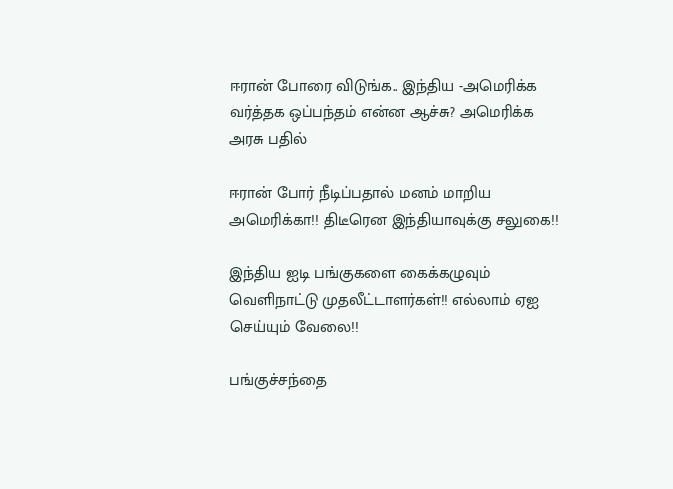ஈரான் போரை விடுங்க.. இந்திய -அமெரிக்க வர்த்தக ஒப்பந்தம் என்ன ஆச்சு? அமெரிக்க அரசு பதில்

ஈரான் போர் நீடிப்பதால் மனம் மாறிய அமெரிக்கா!! திடீரென இந்தியாவுக்கு சலுகை!!

இந்திய ஐடி பங்குகளை கைக்கழுவும் வெளிநாட்டு முதலீட்டாளர்கள்!! எல்லாம் ஏஐ செய்யும் வேலை!!

பங்குச்சந்தை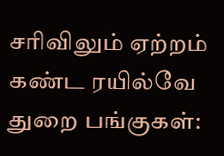சரிவிலும் ஏற்றம் கண்ட ரயில்வே துறை பங்குகள்: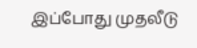இப்போது முதலீடு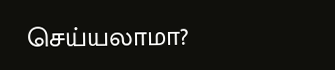செய்யலாமா?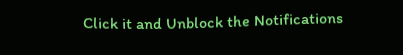Click it and Unblock the Notifications